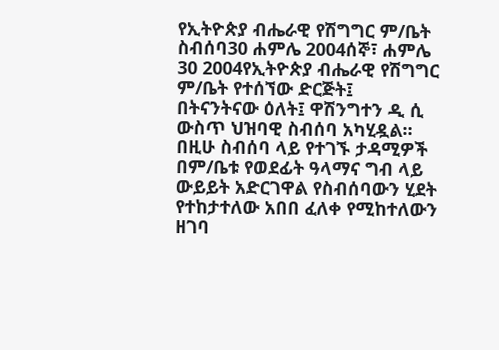የኢትዮጵያ ብሔራዊ የሽግግር ም/ቤት ስብሰባ30 ሐምሌ 2004ሰኞ፣ ሐምሌ 30 2004የኢትዮጵያ ብሔራዊ የሽግግር ም/ቤት የተሰኘው ድርጅት፤ በትናንትናው ዕለት፤ ዋሽንግተን ዲ ሲ ውስጥ ህዝባዊ ስብሰባ አካሂዷል። በዚሁ ስብሰባ ላይ የተገኙ ታዳሚዎች በም/ቤቱ የወደፊት ዓላማና ግብ ላይ ውይይት አድርገዋል የስብሰባውን ሂደት የተከታተለው አበበ ፈለቀ የሚከተለውን ዘገባ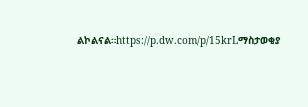ልኮልናል።https://p.dw.com/p/15krLማስታወቂያ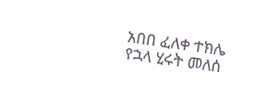አበበ ፈለቀ ተክሌ የኋላ ሂሩት መለሰ